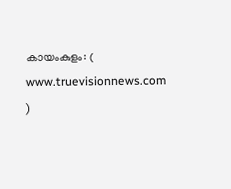കായംകുളം: ( www.truevisionnews.com )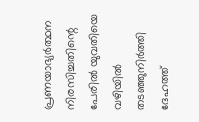പ്രണയാഭ്യർത്ഥന നിരസിച്ചതിന്റെ പേരിൽ യുവതിയെ വഴിയിൽ തടഞ്ഞുനിർത്തി ദേഹത്ത്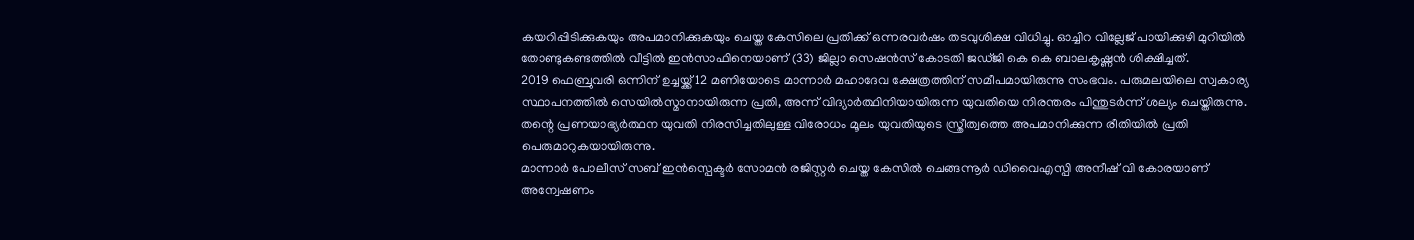കയറിപ്പിടിക്കുകയും അപമാനിക്കുകയും ചെയ്ത കേസിലെ പ്രതിക്ക് ഒന്നരവർഷം തടവുശിക്ഷ വിധിച്ചു. ഓച്ചിറ വില്ലേജ് പായിക്കുഴി മുറിയിൽ തോണ്ടുകണ്ടത്തിൽ വീട്ടിൽ ഇൻസാഫിനെയാണ് (33) ജില്ലാ സെഷൻസ് കോടതി ജഡ്ജി കെ കെ ബാലകൃഷ്ണൻ ശിക്ഷിച്ചത്.
2019 ഫെബ്രുവരി ഒന്നിന് ഉച്ചയ്ക്ക് 12 മണിയോടെ മാന്നാർ മഹാദേവ ക്ഷേത്രത്തിന് സമീപമായിരുന്നു സംഭവം. പരുമലയിലെ സ്വകാര്യ സ്ഥാപനത്തിൽ സെയിൽസ്മാനായിരുന്ന പ്രതി, അന്ന് വിദ്യാർത്ഥിനിയായിരുന്ന യുവതിയെ നിരന്തരം പിന്തുടർന്ന് ശല്യം ചെയ്തിരുന്നു. തന്റെ പ്രണയാഭ്യർത്ഥന യുവതി നിരസിച്ചതിലുള്ള വിരോധം മൂലം യുവതിയുടെ സ്ത്രീത്വത്തെ അപമാനിക്കുന്ന രീതിയിൽ പ്രതി പെരുമാറുകയായിരുന്നു.
മാന്നാർ പോലീസ് സബ് ഇൻസ്പെക്ടർ സോമൻ രജിസ്റ്റർ ചെയ്ത കേസിൽ ചെങ്ങന്നൂർ ഡിവൈഎസ്പി അനീഷ് വി കോരയാണ് അന്വേഷണം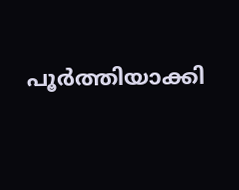പൂർത്തിയാക്കി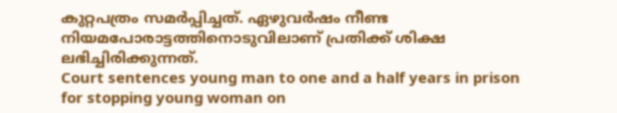കുറ്റപത്രം സമർപ്പിച്ചത്. ഏഴുവർഷം നീണ്ട നിയമപോരാട്ടത്തിനൊടുവിലാണ് പ്രതിക്ക് ശിക്ഷ ലഭിച്ചിരിക്കുന്നത്.
Court sentences young man to one and a half years in prison for stopping young woman on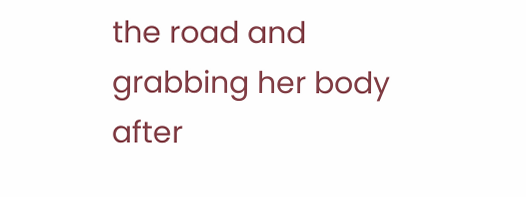the road and grabbing her body after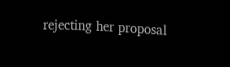rejecting her proposal